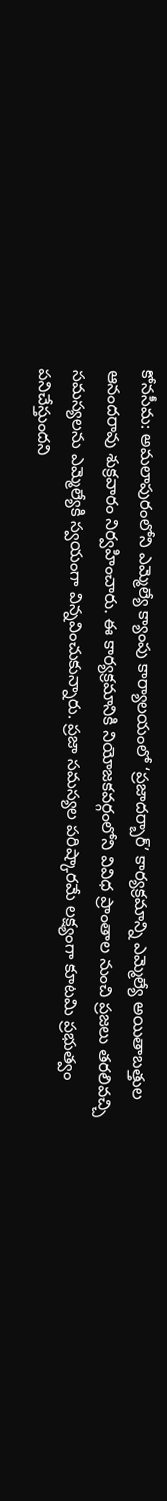కోనసీమ: అమలాపురంలోని ఎమ్మెల్యే క్యాంపు కార్యాలయంలో ‘ప్రజాదర్బార్’ కార్యక్రమాన్ని ఎమ్మెల్యే అయితాబత్తుల ఆనందరావు శుక్రవారం నిర్వహించారు. ఈ కార్యక్రమానికి నియోజకవర్గంలోని వివిధ ప్రాంతాల నుంచి ప్రజలు తరలివచ్చి సమస్యలను ఎమ్మెల్యేకి స్వయంగా విన్నవించుకున్నారు. ప్రజా సమస్యల పరిష్కారమే లక్ష్యంగా కూటమి ప్రభుత్వం పనిచేస్తుందని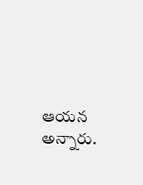ఆయన అన్నారు.